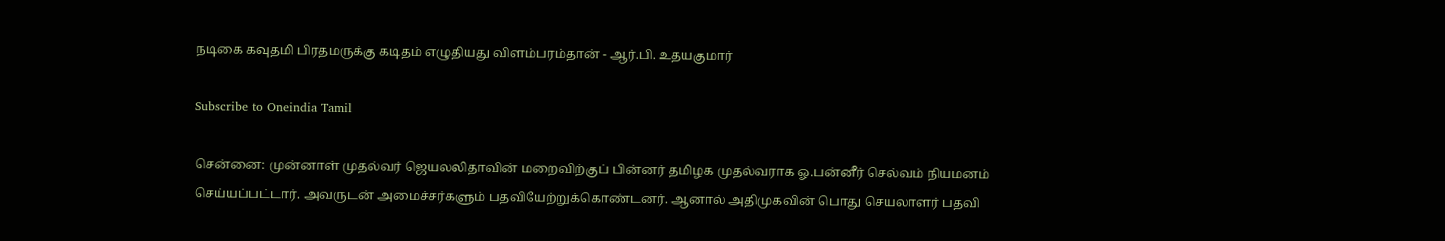நடிகை கவுதமி பிரதமருக்கு கடிதம் எழுதியது விளம்பரம்தான் - ஆர்.பி. உதயகுமார்

Subscribe to Oneindia Tamil

சென்னை: முன்னாள் முதல்வர் ஜெயலலிதாவின் மறைவிற்குப் பின்னர் தமிழக முதல்வராக ஓ.பன்னீர் செல்வம் நியமனம் செய்யப்பட்டார். அவருடன் அமைச்சர்களும் பதவியேற்றுக்கொண்டனர். ஆனால் அதிமுகவின் பொது செயலாளர் பதவி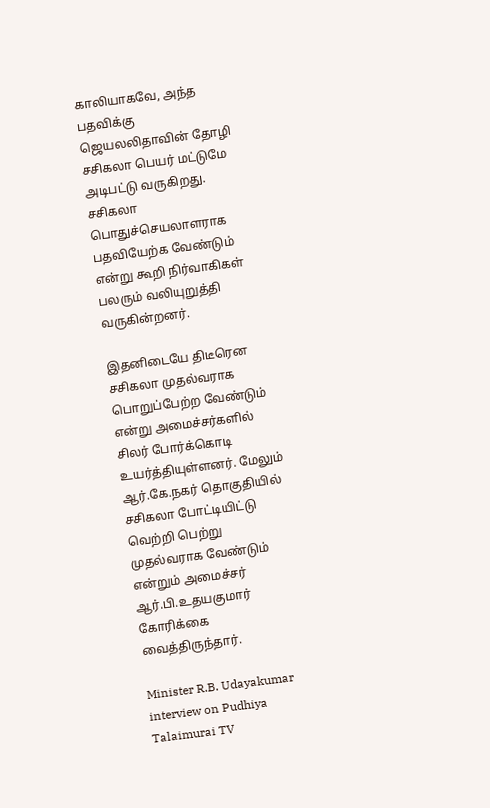காலியாகவே, அந்த பதவிக்கு ஜெயலலிதாவின் தோழி சசிகலா பெயர் மட்டுமே அடிபட்டு வருகிறது. சசிகலா பொதுச்செயலாளராக பதவியேற்க வேண்டும் என்று கூறி நிர்வாகிகள் பலரும் வலியுறுத்தி வருகின்றனர்.

இதனிடையே திடீரென சசிகலா முதல்வராக பொறுப்பேற்ற வேண்டும் என்று அமைச்சர்களில் சிலர் போர்க்கொடி உயர்த்தியுள்ளனர். மேலும் ஆர்.கே.நகர் தொகுதியில் சசிகலா போட்டியிட்டு வெற்றி பெற்று முதல்வராக வேண்டும் என்றும் அமைச்சர் ஆர்.பி.உதயகுமார் கோரிக்கை வைத்திருந்தார்.

Minister R.B. Udayakumar interview on Pudhiya Talaimurai TV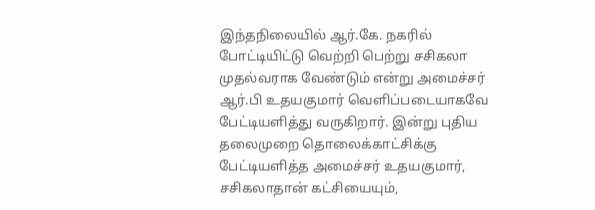இந்தநிலையில் ஆர்.கே. நகரில் போட்டியிட்டு வெற்றி பெற்று சசிகலா முதல்வராக வேண்டும் என்று அமைச்சர் ஆர்.பி உதயகுமார் வெளிப்படையாகவே பேட்டியளித்து வருகிறார். இன்று புதிய தலைமுறை தொலைக்காட்சிக்கு பேட்டியளித்த அமைச்சர் உதயகுமார், சசிகலாதான் கட்சியையும்,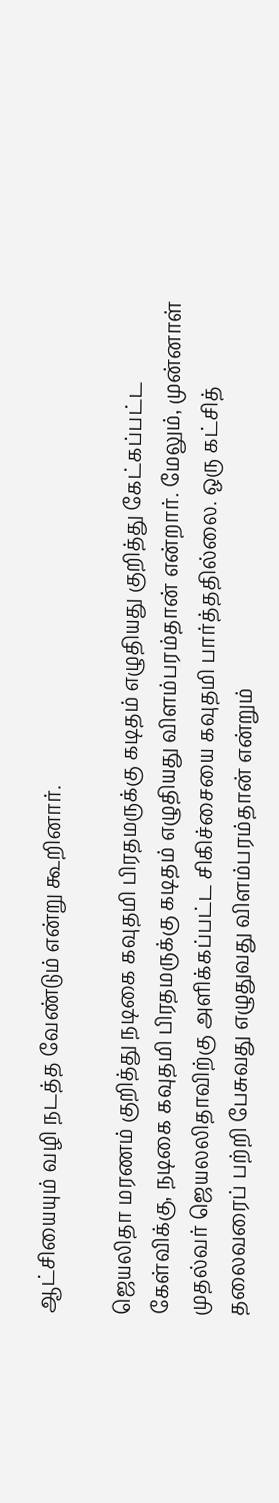ஆட்சியையும் வழி நடத்த வேண்டும் என்று கூறினார்.

ஜெயலிதா மரணம் குறித்து நடிகை கவுதமி பிரதமருக்கு கடிதம் எழுதியது குறித்து கேட்கப்பட்ட கேள்விக்கு, நடிகை கவுதமி பிரதமருக்கு கடிதம் எழுதியது விளம்பரம்தான் என்றார். மேலும், முன்னாள் முதல்வர் ஜெயலலிதாவிற்கு அளிக்கப்பட்ட சிகிச்சையை கவுதமி பார்த்ததில்லை. ஒரு கட்சித் தலைவரைப் பற்றி பேசுவது எழுதுவது விளம்பரம்தான் என்றும்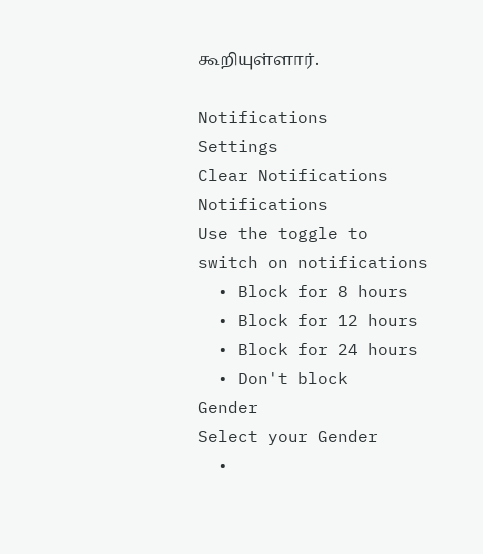கூறியுள்ளார்.

Notifications
Settings
Clear Notifications
Notifications
Use the toggle to switch on notifications
  • Block for 8 hours
  • Block for 12 hours
  • Block for 24 hours
  • Don't block
Gender
Select your Gender
  •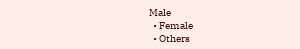Male
  • Female
  • Others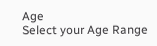Age
Select your Age Range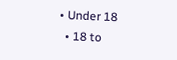• Under 18
  • 18 to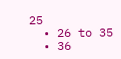25
  • 26 to 35
  • 36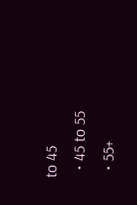to 45
  • 45 to 55
  • 55+